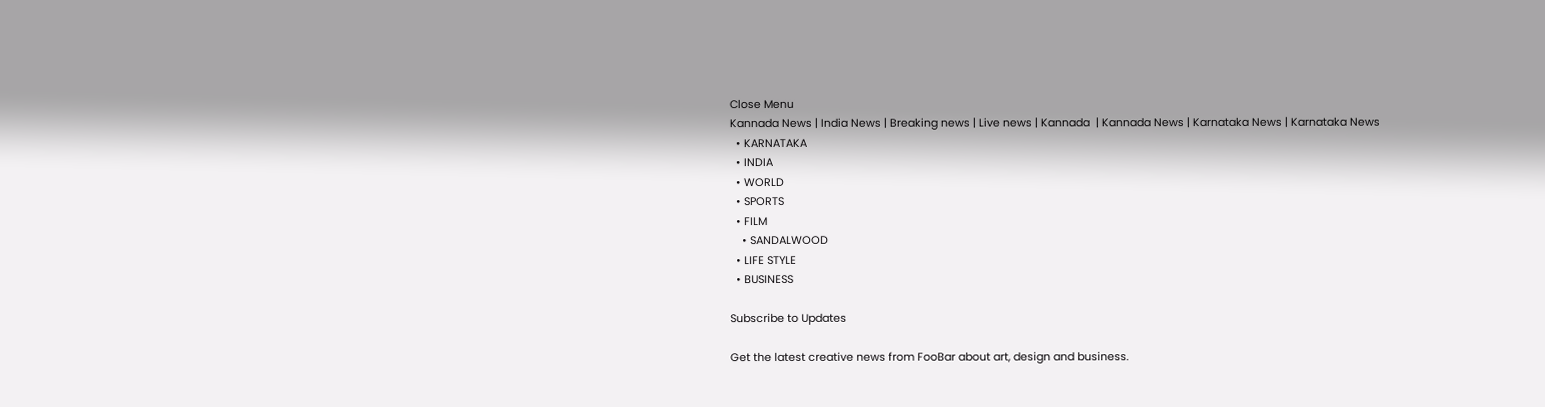Close Menu
Kannada News | India News | Breaking news | Live news | Kannada  | Kannada News | Karnataka News | Karnataka News
  • KARNATAKA
  • INDIA
  • WORLD
  • SPORTS
  • FILM
    • SANDALWOOD
  • LIFE STYLE
  • BUSINESS

Subscribe to Updates

Get the latest creative news from FooBar about art, design and business.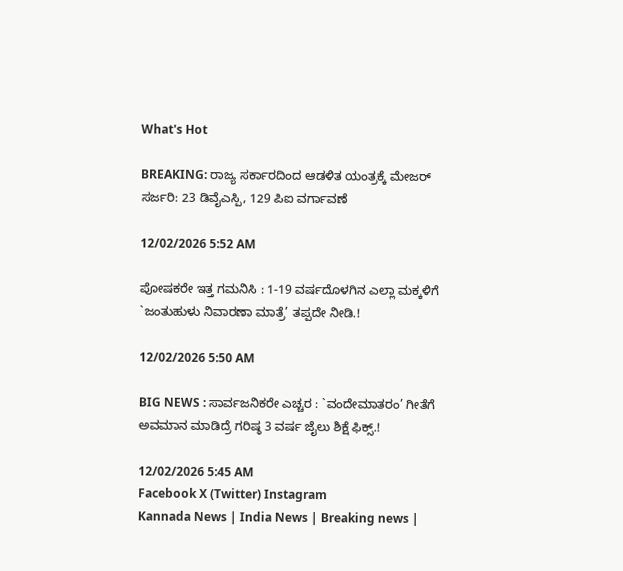What's Hot

BREAKING: ರಾಜ್ಯ ಸರ್ಕಾರದಿಂದ ಆಡಳಿತ ಯಂತ್ರಕ್ಕೆ ಮೇಜರ್ ಸರ್ಜರಿ: 23 ಡಿವೈಎಸ್ಪಿ, 129 ಪಿಐ ವರ್ಗಾವಣೆ

12/02/2026 5:52 AM

ಪೋಷಕರೇ ಇತ್ತ ಗಮನಿಸಿ : 1-19 ವರ್ಷದೊಳಗಿನ ಎಲ್ಲಾ ಮಕ್ಕಳಿಗೆ `ಜಂತುಹುಳು ನಿವಾರಣಾ ಮಾತ್ರೆ’ ತಪ್ಪದೇ ನೀಡಿ.!

12/02/2026 5:50 AM

BIG NEWS : ಸಾರ್ವಜನಿಕರೇ ಎಚ್ಚರ : `ವಂದೇಮಾತರಂ’ ಗೀತೆಗೆ ಅವಮಾನ ಮಾಡಿದ್ರೆ ಗರಿಷ್ಠ 3 ವರ್ಷ ಜೈಲು ಶಿಕ್ಷೆ ಫಿಕ್ಸ್.!

12/02/2026 5:45 AM
Facebook X (Twitter) Instagram
Kannada News | India News | Breaking news |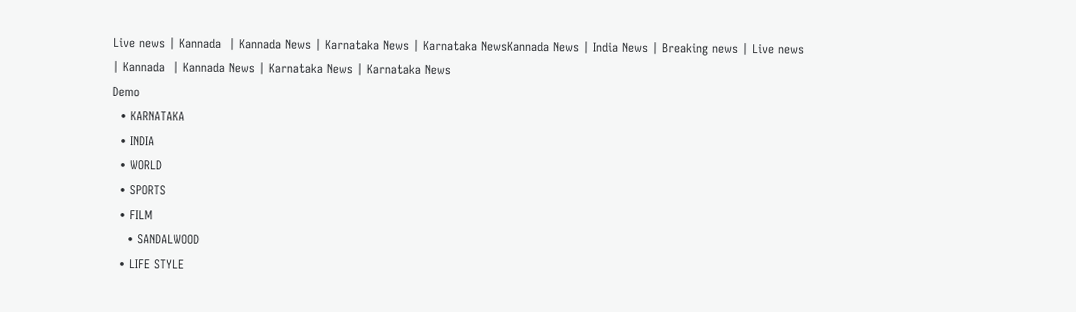Live news | Kannada  | Kannada News | Karnataka News | Karnataka NewsKannada News | India News | Breaking news | Live news | Kannada  | Kannada News | Karnataka News | Karnataka News
Demo
  • KARNATAKA
  • INDIA
  • WORLD
  • SPORTS
  • FILM
    • SANDALWOOD
  • LIFE STYLE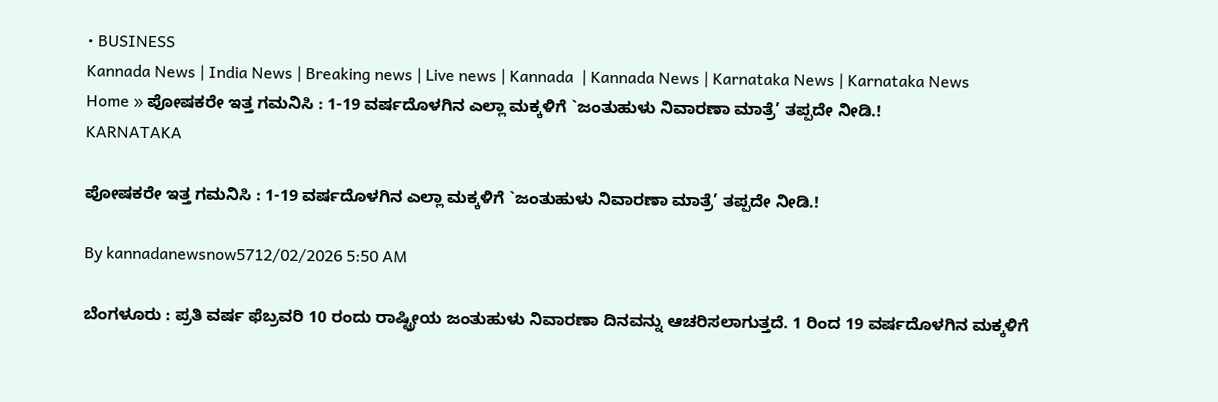• BUSINESS
Kannada News | India News | Breaking news | Live news | Kannada  | Kannada News | Karnataka News | Karnataka News
Home » ಪೋಷಕರೇ ಇತ್ತ ಗಮನಿಸಿ : 1-19 ವರ್ಷದೊಳಗಿನ ಎಲ್ಲಾ ಮಕ್ಕಳಿಗೆ `ಜಂತುಹುಳು ನಿವಾರಣಾ ಮಾತ್ರೆ’ ತಪ್ಪದೇ ನೀಡಿ.!
KARNATAKA

ಪೋಷಕರೇ ಇತ್ತ ಗಮನಿಸಿ : 1-19 ವರ್ಷದೊಳಗಿನ ಎಲ್ಲಾ ಮಕ್ಕಳಿಗೆ `ಜಂತುಹುಳು ನಿವಾರಣಾ ಮಾತ್ರೆ’ ತಪ್ಪದೇ ನೀಡಿ.!

By kannadanewsnow5712/02/2026 5:50 AM

ಬೆಂಗಳೂರು : ಪ್ರತಿ ವರ್ಷ ಫೆಬ್ರವರಿ 10 ರಂದು ರಾಷ್ಟ್ರೀಯ ಜಂತುಹುಳು ನಿವಾರಣಾ ದಿನವನ್ನು ಆಚರಿಸಲಾಗುತ್ತದೆ. 1 ರಿಂದ 19 ವರ್ಷದೊಳಗಿನ ಮಕ್ಕಳಿಗೆ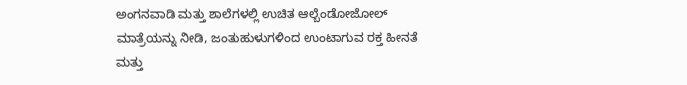ಅಂಗನವಾಡಿ ಮತ್ತು ಶಾಲೆಗಳಲ್ಲಿ ಉಚಿತ ಆಲ್ಬೆಂಡೋಜೋಲ್ ಮಾತ್ರೆಯನ್ನು ನೀಡಿ, ಜಂತುಹುಳುಗಳಿಂದ ಉಂಟಾಗುವ ರಕ್ತ ಹೀನತೆ ಮತ್ತು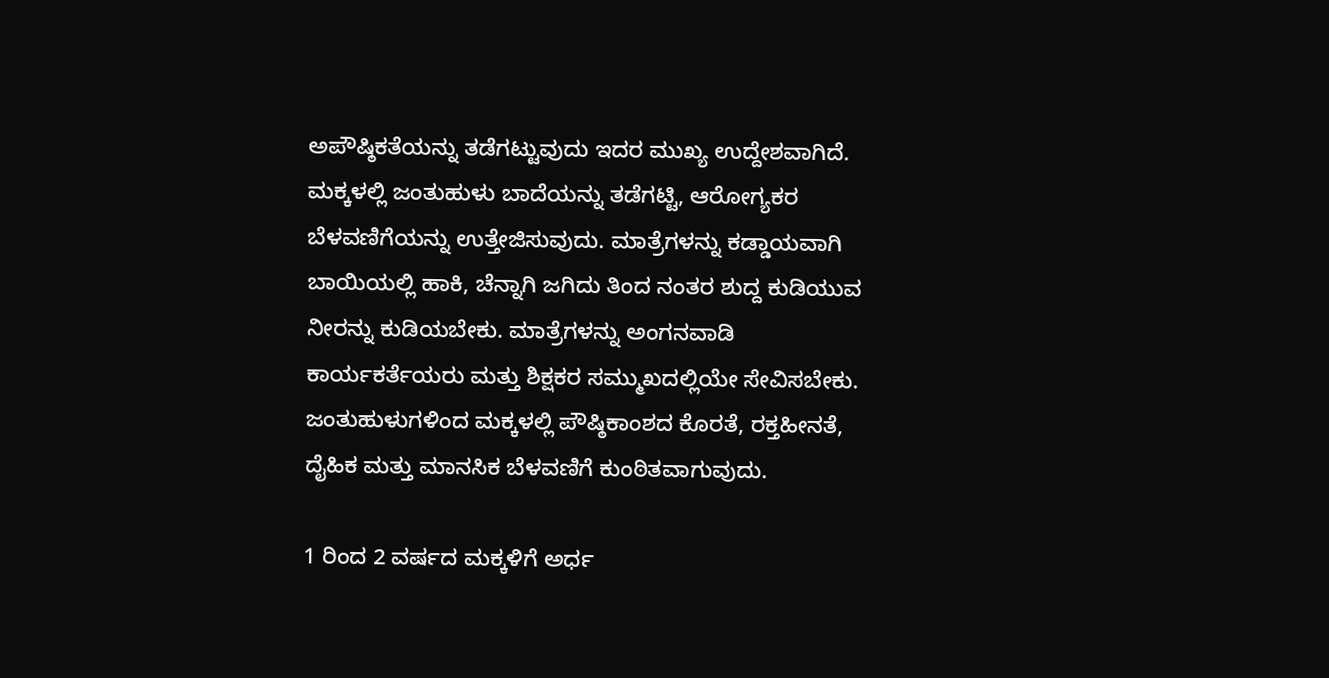ಅಪೌಷ್ಠಿಕತೆಯನ್ನು ತಡೆಗಟ್ಟುವುದು ಇದರ ಮುಖ್ಯ ಉದ್ದೇಶವಾಗಿದೆ. ಮಕ್ಕಳಲ್ಲಿ ಜಂತುಹುಳು ಬಾದೆಯನ್ನು ತಡೆಗಟ್ಟಿ, ಆರೋಗ್ಯಕರ ಬೆಳವಣಿಗೆಯನ್ನು ಉತ್ತೇಜಿಸುವುದು. ಮಾತ್ರೆಗಳನ್ನು ಕಡ್ಡಾಯವಾಗಿ ಬಾಯಿಯಲ್ಲಿ ಹಾಕಿ, ಚೆನ್ನಾಗಿ ಜಗಿದು ತಿಂದ ನಂತರ ಶುದ್ದ ಕುಡಿಯುವ ನೀರನ್ನು ಕುಡಿಯಬೇಕು. ಮಾತ್ರೆಗಳನ್ನು ಅಂಗನವಾಡಿ ಕಾರ್ಯಕರ್ತೆಯರು ಮತ್ತು ಶಿಕ್ಷಕರ ಸಮ್ಮುಖದಲ್ಲಿಯೇ ಸೇವಿಸಬೇಕು. ಜಂತುಹುಳುಗಳಿಂದ ಮಕ್ಕಳಲ್ಲಿ ಪೌಷ್ಠಿಕಾಂಶದ ಕೊರತೆ, ರಕ್ತಹೀನತೆ, ದೈಹಿಕ ಮತ್ತು ಮಾನಸಿಕ ಬೆಳವಣಿಗೆ ಕುಂಠಿತವಾಗುವುದು.

1 ರಿಂದ 2 ವರ್ಷದ ಮಕ್ಕಳಿಗೆ ಅರ್ಧ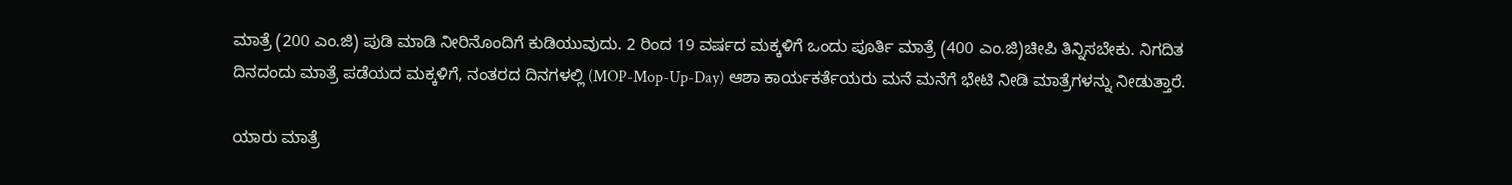ಮಾತ್ರೆ (200 ಎಂ.ಜಿ) ಪುಡಿ ಮಾಡಿ ನೀರಿನೊಂದಿಗೆ ಕುಡಿಯುವುದು. 2 ರಿಂದ 19 ವರ್ಷದ ಮಕ್ಕಳಿಗೆ ಒಂದು ಪೂರ್ತಿ ಮಾತ್ರೆ (400 ಎಂ.ಜಿ)ಚೀಪಿ ತಿನ್ನಿಸಬೇಕು. ನಿಗದಿತ ದಿನದಂದು ಮಾತ್ರೆ ಪಡೆಯದ ಮಕ್ಕಳಿಗೆ, ನಂತರದ ದಿನಗಳಲ್ಲಿ (MOP-Mop-Up-Day) ಆಶಾ ಕಾರ್ಯಕರ್ತೆಯರು ಮನೆ ಮನೆಗೆ ಭೇಟಿ ನೀಡಿ ಮಾತ್ರೆಗಳನ್ನು ನೀಡುತ್ತಾರೆ.

ಯಾರು ಮಾತ್ರೆ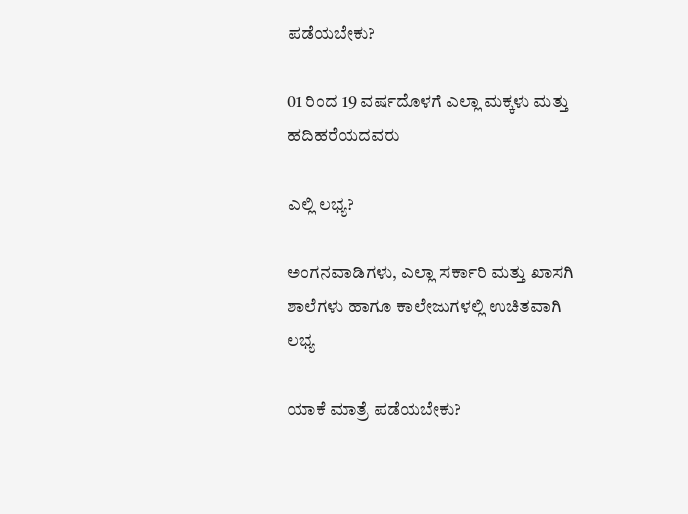ಪಡೆಯಬೇಕು?

01 ರಿಂದ 19 ವರ್ಷದೊಳಗೆ ಎಲ್ಲಾ ಮಕ್ಕಳು ಮತ್ತು ಹದಿಹರೆಯದವರು

ಎಲ್ಲಿ ಲಭ್ಯ?

ಅಂಗನವಾಡಿಗಳು, ಎಲ್ಲಾ ಸರ್ಕಾರಿ ಮತ್ತು ಖಾಸಗಿ ಶಾಲೆಗಳು ಹಾಗೂ ಕಾಲೇಜುಗಳಲ್ಲಿ ಉಚಿತವಾಗಿ ಲಭ್ಯ

ಯಾಕೆ ಮಾತ್ರೆ ಪಡೆಯಬೇಕು?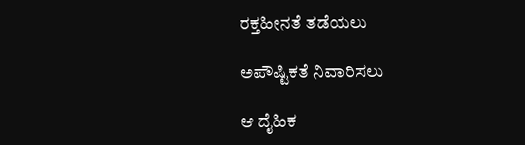ರಕ್ತಹೀನತೆ ತಡೆಯಲು

ಅಪೌಷ್ಟಿಕತೆ ನಿವಾರಿಸಲು

ಆ ದೈಹಿಕ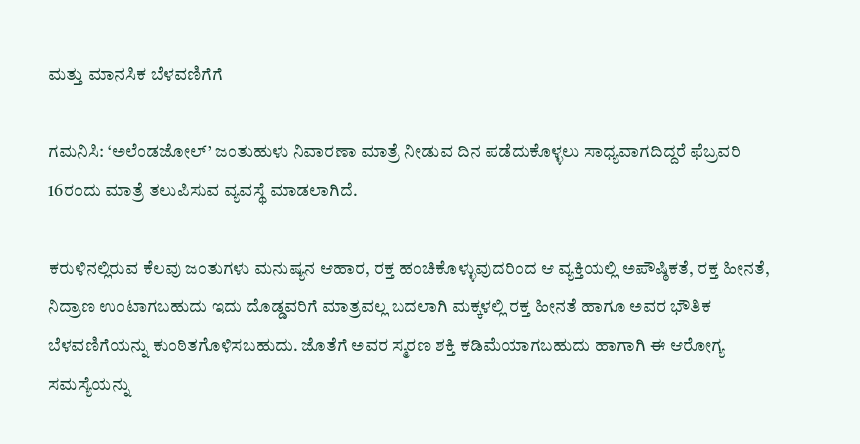ಮತ್ತು ಮಾನಸಿಕ ಬೆಳವಣಿಗೆಗೆ

ಗಮನಿಸಿ: ‘ಅಲೆಂಡಜೋಲ್’ ಜಂತುಹುಳು ನಿವಾರಣಾ ಮಾತ್ರೆ ನೀಡುವ ದಿನ ಪಡೆದುಕೊಳ್ಳಲು ಸಾಧ್ಯವಾಗದಿದ್ದರೆ ಫೆಬ್ರವರಿ 16ರಂದು ಮಾತ್ರೆ ತಲುಪಿಸುವ ವ್ಯವಸ್ಥೆ ಮಾಡಲಾಗಿದೆ.

ಕರುಳಿನಲ್ಲಿರುವ ಕೆಲವು ಜಂತುಗಳು ಮನುಷ್ಯನ ಆಹಾರ, ರಕ್ತ ಹಂಚಿಕೊಳ್ಳುವುದರಿಂದ ಆ ವ್ಯಕ್ತಿಯಲ್ಲಿ ಅಪೌಷ್ಠಿಕತೆ, ರಕ್ತ ಹೀನತೆ, ನಿದ್ರಾಣ ಉಂಟಾಗಬಹುದು ಇದು ದೊಡ್ಡವರಿಗೆ ಮಾತ್ರವಲ್ಲ ಬದಲಾಗಿ ಮಕ್ಕಳಲ್ಲಿ ರಕ್ತ ಹೀನತೆ ಹಾಗೂ ಅವರ ಭೌತಿಕ ಬೆಳವಣಿಗೆಯನ್ನು ಕುಂಠಿತಗೊಳಿಸಬಹುದು. ಜೊತೆಗೆ ಅವರ ಸ್ಮರಣ ಶಕ್ತಿ ಕಡಿಮೆಯಾಗಬಹುದು ಹಾಗಾಗಿ ಈ ಆರೋಗ್ಯ ಸಮಸ್ಯೆಯನ್ನು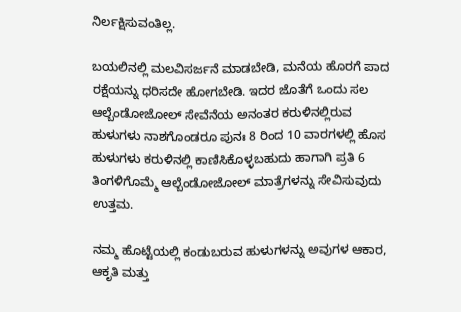ನಿರ್ಲಕ್ಷಿಸುವಂತಿಲ್ಲ.

ಬಯಲಿನಲ್ಲಿ ಮಲವಿಸರ್ಜನೆ ಮಾಡಬೇಡಿ, ಮನೆಯ ಹೊರಗೆ ಪಾದ ರಕ್ಷೆಯನ್ನು ಧರಿಸದೇ ಹೋಗಬೇಡಿ. ಇದರ ಜೊತೆಗೆ ಒಂದು ಸಲ ಆಲ್ಬೆಂಡೋಜೋಲ್ ಸೇವೆನೆಯ ಅನಂತರ ಕರುಳಿನಲ್ಲಿರುವ ಹುಳುಗಳು ನಾಶಗೊಂಡರೂ ಪುನಃ 8 ರಿಂದ 10 ವಾರಗಳಲ್ಲಿ ಹೊಸ ಹುಳುಗಳು ಕರುಳಿನಲ್ಲಿ ಕಾಣಿಸಿಕೊಳ್ಳಬಹುದು ಹಾಗಾಗಿ ಪ್ರತಿ 6 ತಿಂಗಳಿಗೊಮ್ಮೆ ಆಲ್ಬೆಂಡೋಜೋಲ್ ಮಾತ್ರೆಗಳನ್ನು ಸೇವಿಸುವುದು ಉತ್ತಮ.

ನಮ್ಮ ಹೊಟ್ಟೆಯಲ್ಲಿ ಕಂಡುಬರುವ ಹುಳುಗಳನ್ನು ಅವುಗಳ ಆಕಾರ, ಆಕೃತಿ ಮತ್ತು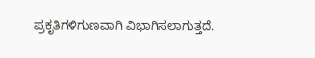ಪ್ರಕೃತಿಗಳಿಗುಣವಾಗಿ ವಿಭಾಗಿಸಲಾಗುತ್ತದೆ.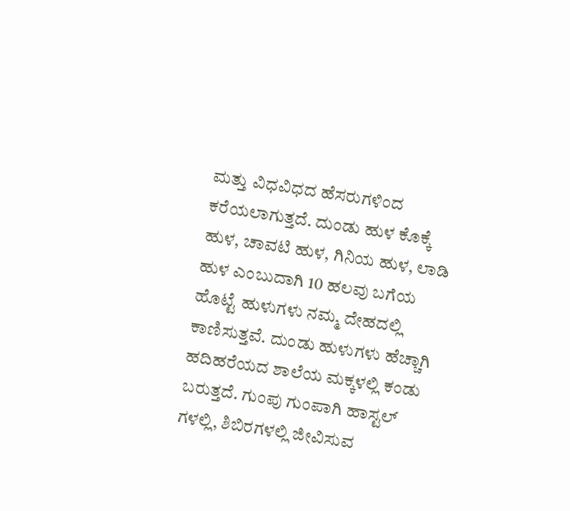ಮತ್ತು ವಿಧವಿಧದ ಹೆಸರುಗಳಿಂದ ಕರೆಯಲಾಗುತ್ತದೆ. ದುಂಡು ಹುಳ ಕೊಕ್ಕೆ ಹುಳ, ಚಾವಟಿ ಹುಳ, ಗಿನಿಯ ಹುಳ, ಲಾಡಿ ಹುಳ ಎಂಬುದಾಗಿ 10 ಹಲವು ಬಗೆಯ ಹೊಟ್ಟೆ ಹುಳುಗಳು ನಮ್ಮ ದೇಹದಲ್ಲಿ ಕಾಣಿಸುತ್ತವೆ. ದುಂಡು ಹುಳುಗಳು ಹೆಚ್ಚಾಗಿ ಹದಿಹರೆಯದ ಶಾಲೆಯ ಮಕ್ಕಳಲ್ಲಿ ಕಂಡು ಬರುತ್ತದೆ. ಗುಂಪು ಗುಂಪಾಗಿ ಹಾಸ್ಟಲ್ ಗಳಲ್ಲಿ, ಶಿಬಿರಗಳಲ್ಲಿ ಜೀವಿಸುವ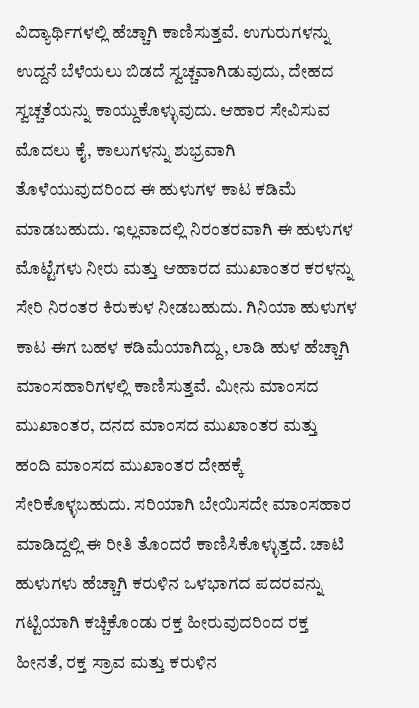ವಿದ್ಯಾರ್ಥಿಗಳಲ್ಲಿ ಹೆಚ್ಚಾಗಿ ಕಾಣಿಸುತ್ತವೆ. ಉಗುರುಗಳನ್ನು ಉದ್ದನೆ ಬೆಳೆಯಲು ಬಿಡದೆ ಸ್ವಚ್ಚವಾಗಿಡುವುದು, ದೇಹದ ಸ್ವಚ್ಚತೆಯನ್ನು ಕಾಯ್ದುಕೊಳ್ಳುವುದು. ಆಹಾರ ಸೇವಿಸುವ ಮೊದಲು ಕೈ, ಕಾಲುಗಳನ್ನು ಶುಭ್ರವಾಗಿ ತೊಳೆಯುವುದರಿಂದ ಈ ಹುಳುಗಳ ಕಾಟ ಕಡಿಮೆ ಮಾಡಬಹುದು. ಇಲ್ಲವಾದಲ್ಲಿ ನಿರಂತರವಾಗಿ ಈ ಹುಳುಗಳ ಮೊಟ್ಟೆಗಳು ನೀರು ಮತ್ತು ಆಹಾರದ ಮುಖಾಂತರ ಕರಳನ್ನು ಸೇರಿ ನಿರಂತರ ಕಿರುಕುಳ ನೀಡಬಹುದು. ಗಿನಿಯಾ ಹುಳುಗಳ ಕಾಟ ಈಗ ಬಹಳ ಕಡಿಮೆಯಾಗಿದ್ದು, ಲಾಡಿ ಹುಳ ಹೆಚ್ಚಾಗಿ ಮಾಂಸಹಾರಿಗಳಲ್ಲಿ ಕಾಣಿಸುತ್ತವೆ. ಮೀನು ಮಾಂಸದ ಮುಖಾಂತರ, ದನದ ಮಾಂಸದ ಮುಖಾಂತರ ಮತ್ತು ಹಂದಿ ಮಾಂಸದ ಮುಖಾಂತರ ದೇಹಕ್ಕೆ ಸೇರಿಕೊಳ್ಳಬಹುದು. ಸರಿಯಾಗಿ ಬೇಯಿಸದೇ ಮಾಂಸಹಾರ ಮಾಡಿದ್ದಲ್ಲಿ ಈ ರೀತಿ ತೊಂದರೆ ಕಾಣಿಸಿಕೊಳ್ಳುತ್ತದೆ. ಚಾಟಿ ಹುಳುಗಳು ಹೆಚ್ಚಾಗಿ ಕರುಳಿನ ಒಳಭಾಗದ ಪದರವನ್ನು ಗಟ್ಟಿಯಾಗಿ ಕಚ್ಚಿಕೊಂಡು ರಕ್ತ ಹೀರುವುದರಿಂದ ರಕ್ತ ಹೀನತೆ, ರಕ್ತ ಸ್ರಾವ ಮತ್ತು ಕರುಳಿನ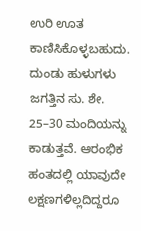ಉರಿ ಊತ ಕಾಣಿಸಿಕೊಳ್ಳಬಹುದು. ದುಂಡು ಹುಳುಗಳು ಜಗತ್ತಿನ ಸು. ಶೇ. 25–30 ಮಂದಿಯನ್ನು ಕಾಡುತ್ತವೆ. ಆರಂಭಿಕ ಹಂತದಲ್ಲಿ ಯಾವುದೇ ಲಕ್ಷಣಗಳಿಲ್ಲದಿದ್ದರೂ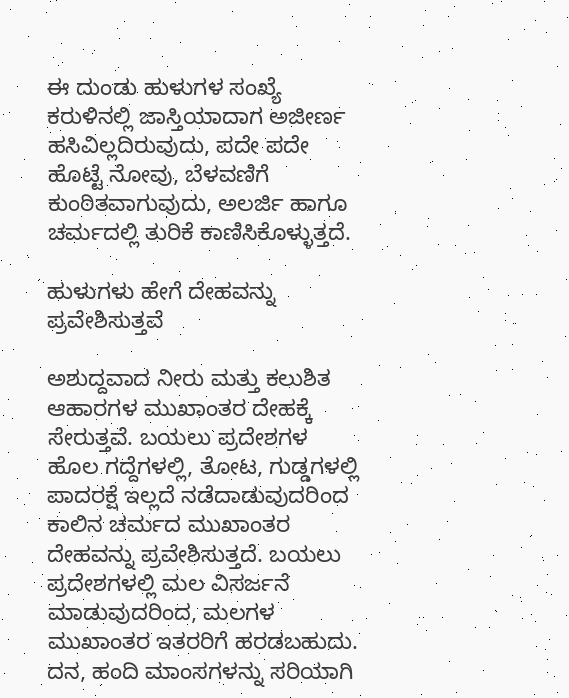ಈ ದುಂಡು ಹುಳುಗಳ ಸಂಖ್ಯೆ ಕರುಳಿನಲ್ಲಿ ಜಾಸ್ತಿಯಾದಾಗ ಅಜೀರ್ಣ ಹಸಿವಿಲ್ಲದಿರುವುದು, ಪದೇ ಪದೇ ಹೊಟ್ಟೆ ನೋವು, ಬೆಳವಣಿಗೆ ಕುಂಠಿತವಾಗುವುದು, ಅಲರ್ಜಿ ಹಾಗೂ ಚರ್ಮದಲ್ಲಿ ತುರಿಕೆ ಕಾಣಿಸಿಕೊಳ್ಳುತ್ತದೆ.

ಹುಳುಗಳು ಹೇಗೆ ದೇಹವನ್ನು ಪ್ರವೇಶಿಸುತ್ತವೆ

ಅಶುದ್ದವಾದ ನೀರು ಮತ್ತು ಕಲುಶಿತ ಆಹಾರಗಳ ಮುಖಾಂತರ ದೇಹಕ್ಕೆ ಸೇರುತ್ತವೆ. ಬಯಲು ಪ್ರದೇಶಗಳ ಹೊಲ ಗದ್ದೆಗಳಲ್ಲಿ, ತೋಟ, ಗುಡ್ಡಗಳಲ್ಲಿ ಪಾದರಕ್ಷೆ ಇಲ್ಲದೆ ನಡೆದಾಡುವುದರಿಂದ ಕಾಲಿನ ಚರ್ಮದ ಮುಖಾಂತರ ದೇಹವನ್ನು ಪ್ರವೇಶಿಸುತ್ತದೆ. ಬಯಲು ಪ್ರದೇಶಗಳಲ್ಲಿ ಮಲ ವಿಸರ್ಜನೆ ಮಾಡುವುದರಿಂದ, ಮಲಗಳ ಮುಖಾಂತರ ಇತರರಿಗೆ ಹರಡಬಹುದು. ದನ, ಹಂದಿ ಮಾಂಸಗಳನ್ನು ಸರಿಯಾಗಿ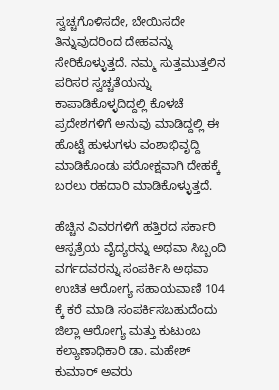ಸ್ವಚ್ಚಗೊಳಿಸದೇ, ಬೇಯಿಸದೇ ತಿನ್ನುವುದರಿಂದ ದೇಹವನ್ನು ಸೇರಿಕೊಳ್ಳುತ್ತದೆ. ನಮ್ಮ ಸುತ್ತಮುತ್ತಲಿನ ಪರಿಸರ ಸ್ವಚ್ಚತೆಯನ್ನು ಕಾಪಾಡಿಕೊಳ್ಳದಿದ್ದಲ್ಲಿ ಕೊಳಚೆ ಪ್ರದೇಶಗಳಿಗೆ ಅನುವು ಮಾಡಿದ್ದಲ್ಲಿ ಈ ಹೊಟ್ಟೆ ಹುಳುಗಳು ವಂಶಾಭಿವೃದ್ದಿ ಮಾಡಿಕೊಂಡು ಪರೋಕ್ಷವಾಗಿ ದೇಹಕ್ಕೆ ಬರಲು ರಹದಾರಿ ಮಾಡಿಕೊಳ್ಳುತ್ತದೆ.

ಹೆಚ್ಚಿನ ವಿವರಗಳಿಗೆ ಹತ್ತಿರದ ಸರ್ಕಾರಿ ಆಸ್ಪತ್ರೆಯ ವೈದ್ಯರನ್ನು ಅಥವಾ ಸಿಬ್ಬಂದಿ ವರ್ಗದವರನ್ನು ಸಂಪರ್ಕಿಸಿ ಅಥವಾ ಉಚಿತ ಆರೋಗ್ಯ ಸಹಾಯವಾಣಿ 104 ಕ್ಕೆ ಕರೆ ಮಾಡಿ ಸಂಪರ್ಕಿಸಬಹುದೆಂದು ಜಿಲ್ಲಾ ಆರೋಗ್ಯ ಮತ್ತು ಕುಟುಂಬ ಕಲ್ಯಾಣಾಧಿಕಾರಿ ಡಾ. ಮಹೇಶ್ ಕುಮಾರ್ ಅವರು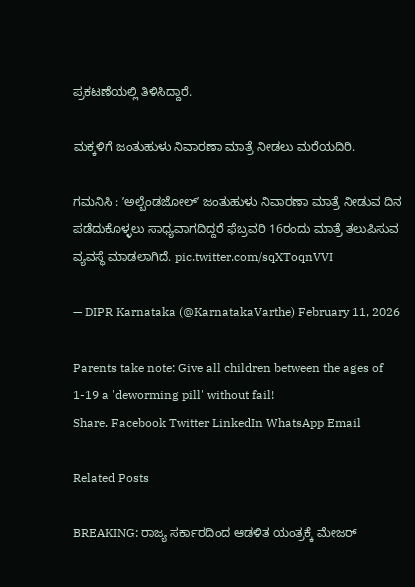ಪ್ರಕಟಣೆಯಲ್ಲಿ ತಿಳಿಸಿದ್ದಾರೆ.

ಮಕ್ಕಳಿಗೆ ಜಂತುಹುಳು ನಿವಾರಣಾ ಮಾತ್ರೆ ನೀಡಲು ಮರೆಯದಿರಿ.

ಗಮನಿಸಿ : ʼಅಲ್ಬೆಂಡಜೋಲ್‌ʼ ಜಂತುಹುಳು ನಿವಾರಣಾ ಮಾತ್ರೆ ನೀಡುವ ದಿನ ಪಡೆದುಕೊಳ್ಳಲು ಸಾಧ್ಯವಾಗದಿದ್ದರೆ ಫೆಬ್ರವರಿ 16ರಂದು ಮಾತ್ರೆ ತಲುಪಿಸುವ ವ್ಯವಸ್ಥೆ ಮಾಡಲಾಗಿದೆ. pic.twitter.com/sqXToqnVVI

— DIPR Karnataka (@KarnatakaVarthe) February 11, 2026

Parents take note: Give all children between the ages of 1-19 a 'deworming pill' without fail!
Share. Facebook Twitter LinkedIn WhatsApp Email

Related Posts

BREAKING: ರಾಜ್ಯ ಸರ್ಕಾರದಿಂದ ಆಡಳಿತ ಯಂತ್ರಕ್ಕೆ ಮೇಜರ್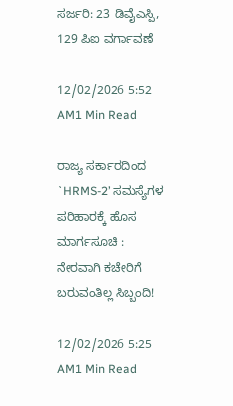ಸರ್ಜರಿ: 23 ಡಿವೈಎಸ್ಪಿ, 129 ಪಿಐ ವರ್ಗಾವಣೆ

12/02/2026 5:52 AM1 Min Read

ರಾಜ್ಯ ಸರ್ಕಾರದಿಂದ `HRMS-2’ ಸಮಸ್ಯೆಗಳ ಪರಿಹಾರಕ್ಕೆ ಹೊಸ ಮಾರ್ಗಸೂಚಿ : ನೇರವಾಗಿ ಕಚೇರಿಗೆ ಬರುವಂತಿಲ್ಲ ಸಿಬ್ಬಂದಿ!

12/02/2026 5:25 AM1 Min Read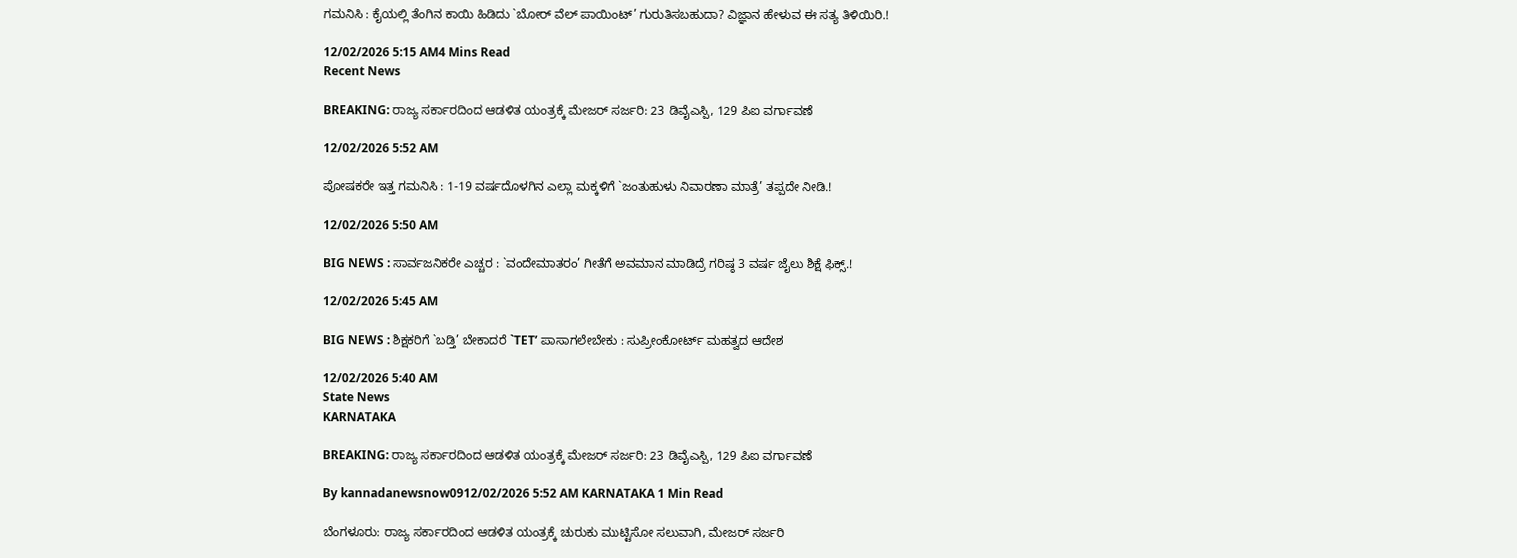ಗಮನಿಸಿ : ಕೈಯಲ್ಲಿ ತೆಂಗಿನ ಕಾಯಿ ಹಿಡಿದು `ಬೋರ್ ವೆಲ್ ಪಾಯಿಂಟ್’ ಗುರುತಿಸಬಹುದಾ? ವಿಜ್ಞಾನ ಹೇಳುವ ಈ ಸತ್ಯ ತಿಳಿಯಿರಿ.!

12/02/2026 5:15 AM4 Mins Read
Recent News

BREAKING: ರಾಜ್ಯ ಸರ್ಕಾರದಿಂದ ಆಡಳಿತ ಯಂತ್ರಕ್ಕೆ ಮೇಜರ್ ಸರ್ಜರಿ: 23 ಡಿವೈಎಸ್ಪಿ, 129 ಪಿಐ ವರ್ಗಾವಣೆ

12/02/2026 5:52 AM

ಪೋಷಕರೇ ಇತ್ತ ಗಮನಿಸಿ : 1-19 ವರ್ಷದೊಳಗಿನ ಎಲ್ಲಾ ಮಕ್ಕಳಿಗೆ `ಜಂತುಹುಳು ನಿವಾರಣಾ ಮಾತ್ರೆ’ ತಪ್ಪದೇ ನೀಡಿ.!

12/02/2026 5:50 AM

BIG NEWS : ಸಾರ್ವಜನಿಕರೇ ಎಚ್ಚರ : `ವಂದೇಮಾತರಂ’ ಗೀತೆಗೆ ಅವಮಾನ ಮಾಡಿದ್ರೆ ಗರಿಷ್ಠ 3 ವರ್ಷ ಜೈಲು ಶಿಕ್ಷೆ ಫಿಕ್ಸ್.!

12/02/2026 5:45 AM

BIG NEWS : ಶಿಕ್ಷಕರಿಗೆ `ಬಡ್ತಿ’ ಬೇಕಾದರೆ `TET’ ಪಾಸಾಗಲೇಬೇಕು : ಸುಪ್ರೀಂಕೋರ್ಟ್ ಮಹತ್ವದ ಆದೇಶ

12/02/2026 5:40 AM
State News
KARNATAKA

BREAKING: ರಾಜ್ಯ ಸರ್ಕಾರದಿಂದ ಆಡಳಿತ ಯಂತ್ರಕ್ಕೆ ಮೇಜರ್ ಸರ್ಜರಿ: 23 ಡಿವೈಎಸ್ಪಿ, 129 ಪಿಐ ವರ್ಗಾವಣೆ

By kannadanewsnow0912/02/2026 5:52 AM KARNATAKA 1 Min Read

ಬೆಂಗಳೂರು: ರಾಜ್ಯ ಸರ್ಕಾರದಿಂದ ಆಡಳಿತ ಯಂತ್ರಕ್ಕೆ ಚುರುಕು ಮುಟ್ಟಿಸೋ ಸಲುವಾಗಿ, ಮೇಜರ್ ಸರ್ಜರಿ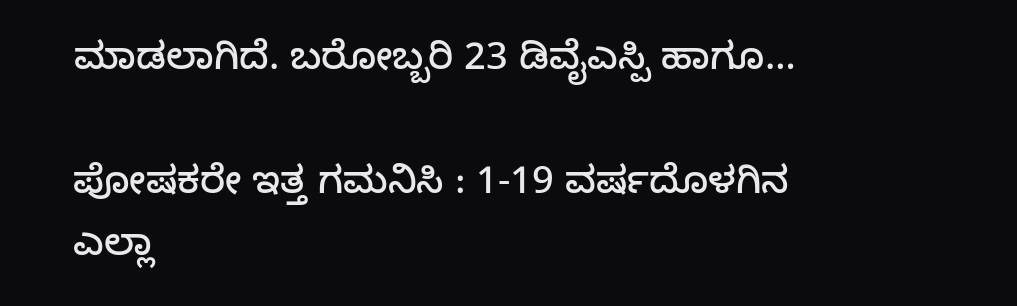ಮಾಡಲಾಗಿದೆ. ಬರೋಬ್ಬರಿ 23 ಡಿವೈಎಸ್ಪಿ ಹಾಗೂ…

ಪೋಷಕರೇ ಇತ್ತ ಗಮನಿಸಿ : 1-19 ವರ್ಷದೊಳಗಿನ ಎಲ್ಲಾ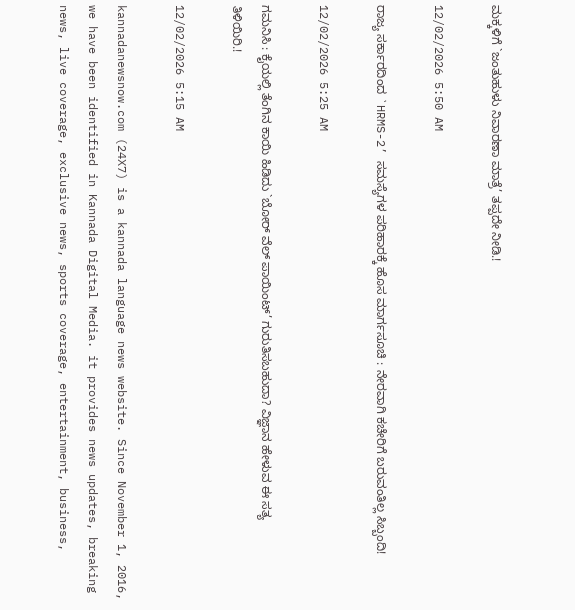ಮಕ್ಕಳಿಗೆ `ಜಂತುಹುಳು ನಿವಾರಣಾ ಮಾತ್ರೆ’ ತಪ್ಪದೇ ನೀಡಿ.!

12/02/2026 5:50 AM

ರಾಜ್ಯ ಸರ್ಕಾರದಿಂದ `HRMS-2’ ಸಮಸ್ಯೆಗಳ ಪರಿಹಾರಕ್ಕೆ ಹೊಸ ಮಾರ್ಗಸೂಚಿ : ನೇರವಾಗಿ ಕಚೇರಿಗೆ ಬರುವಂತಿಲ್ಲ ಸಿಬ್ಬಂದಿ!

12/02/2026 5:25 AM

ಗಮನಿಸಿ : ಕೈಯಲ್ಲಿ ತೆಂಗಿನ ಕಾಯಿ ಹಿಡಿದು `ಬೋರ್ ವೆಲ್ ಪಾಯಿಂಟ್’ ಗುರುತಿಸಬಹುದಾ? ವಿಜ್ಞಾನ ಹೇಳುವ ಈ ಸತ್ಯ ತಿಳಿಯಿರಿ.!

12/02/2026 5:15 AM

kannadanewsnow.com (24X7) is a kannada language news website. Since November 1, 2016, we have been identified in Kannada Digital Media. it provides news updates, breaking news, live coverage, exclusive news, sports coverage, entertainment, business,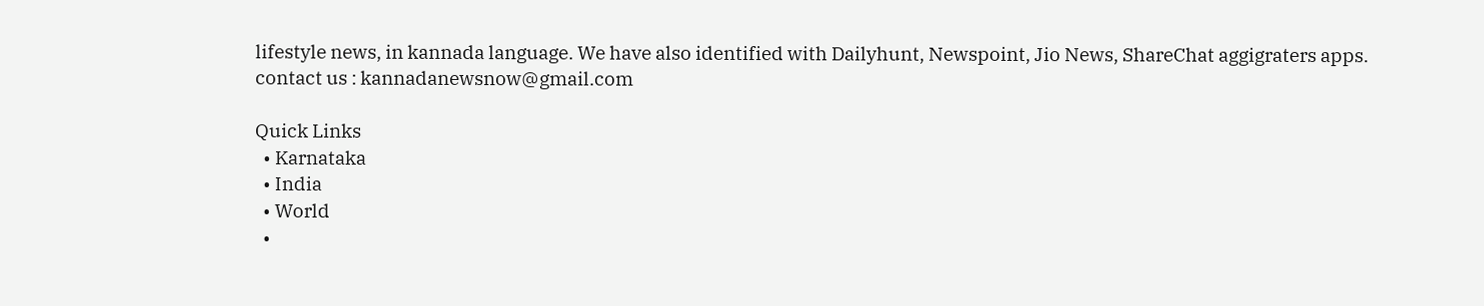lifestyle news, in kannada language. We have also identified with Dailyhunt, Newspoint, Jio News, ShareChat aggigraters apps. contact us : kannadanewsnow@gmail.com

Quick Links
  • Karnataka
  • India
  • World
  •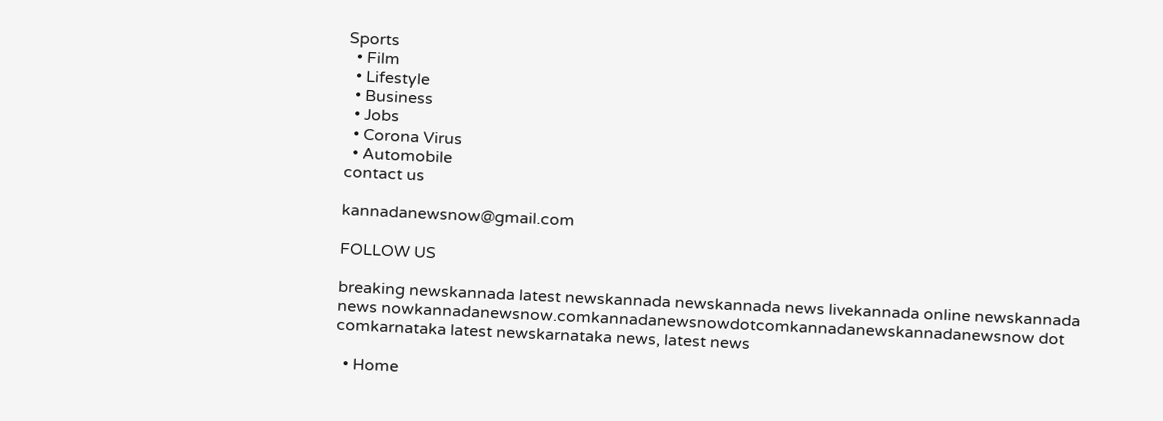Sports
  • Film
  • Lifestyle
  • Business
  • Jobs
  • Corona Virus
  • Automobile
contact us

kannadanewsnow@gmail.com

FOLLOW US

breaking newskannada latest newskannada newskannada news livekannada online newskannada news nowkannadanewsnow.comkannadanewsnowdotcomkannadanewskannadanewsnow dot comkarnataka latest newskarnataka news, latest news

  • Home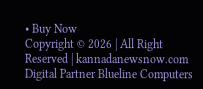• Buy Now
Copyright © 2026 | All Right Reserved | kannadanewsnow.com
Digital Partner Blueline Computers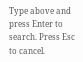Type above and press Enter to search. Press Esc to cancel.